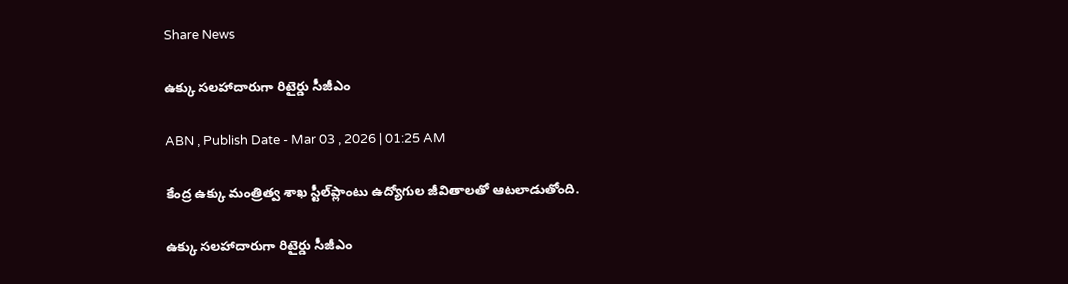Share News

ఉక్కు సలహాదారుగా రిటైర్డు సీజీఎం

ABN , Publish Date - Mar 03 , 2026 | 01:25 AM

కేంద్ర ఉక్కు మంత్రిత్వ శాఖ స్టీల్‌ప్లాంటు ఉద్యోగుల జీవితాలతో ఆటలాడుతోంది.

ఉక్కు సలహాదారుగా రిటైర్డు సీజీఎం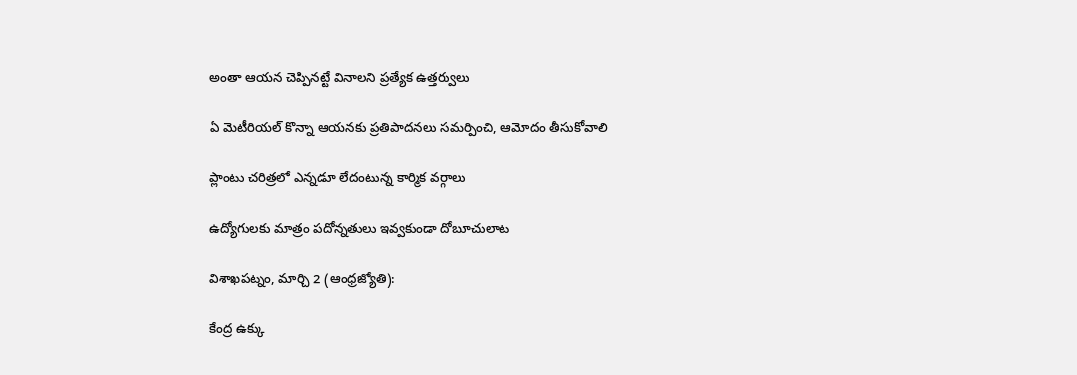అంతా ఆయన చెప్పినట్టే వినాలని ప్రత్యేక ఉత్తర్వులు

ఏ మెటీరియల్‌ కొన్నా ఆయనకు ప్రతిపాదనలు సమర్పించి, ఆమోదం తీసుకోవాలి

ప్లాంటు చరిత్రలో ఎన్నడూ లేదంటున్న కార్మిక వర్గాలు

ఉద్యోగులకు మాత్రం పదోన్నతులు ఇవ్వకుండా దోబూచులాట

విశాఖపట్నం, మార్చి 2 (ఆంధ్రజ్యోతి):

కేంద్ర ఉక్కు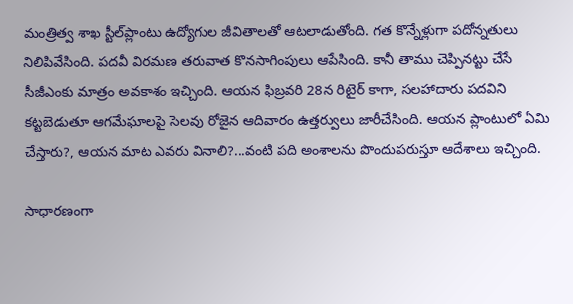మంత్రిత్వ శాఖ స్టీల్‌ప్లాంటు ఉద్యోగుల జీవితాలతో ఆటలాడుతోంది. గత కొన్నేళ్లుగా పదోన్నతులు నిలిపివేసింది. పదవీ విరమణ తరువాత కొనసాగింపులు ఆపేసింది. కానీ తాము చెప్పినట్టు చేసే సీజీఎంకు మాత్రం అవకాశం ఇచ్చింది. ఆయన ఫిబ్రవరి 28న రిటైర్‌ కాగా, సలహాదారు పదవిని కట్టబెడుతూ ఆగమేఘాలపై సెలవు రోజైన ఆదివారం ఉత్తర్వులు జారీచేసింది. ఆయన ప్లాంటులో ఏమి చేస్తారు?, ఆయన మాట ఎవరు వినాలి?...వంటి పది అంశాలను పొందుపరుస్తూ ఆదేశాలు ఇచ్చింది.

సాధారణంగా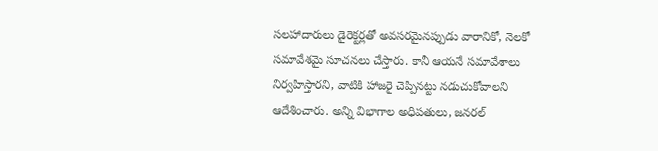సలహాదారులు డైరెక్టర్లతో అవసరమైనప్పుడు వారానికో, నెలకో సమావేశమై సూచనలు చేస్తారు. కానీ ఆయనే సమావేశాలు నిర్వహిస్తారని, వాటికి హాజరై చెప్పినట్టు నడుచుకోవాలని ఆదేశించారు. అన్ని విభాగాల అధిపతులు, జనరల్‌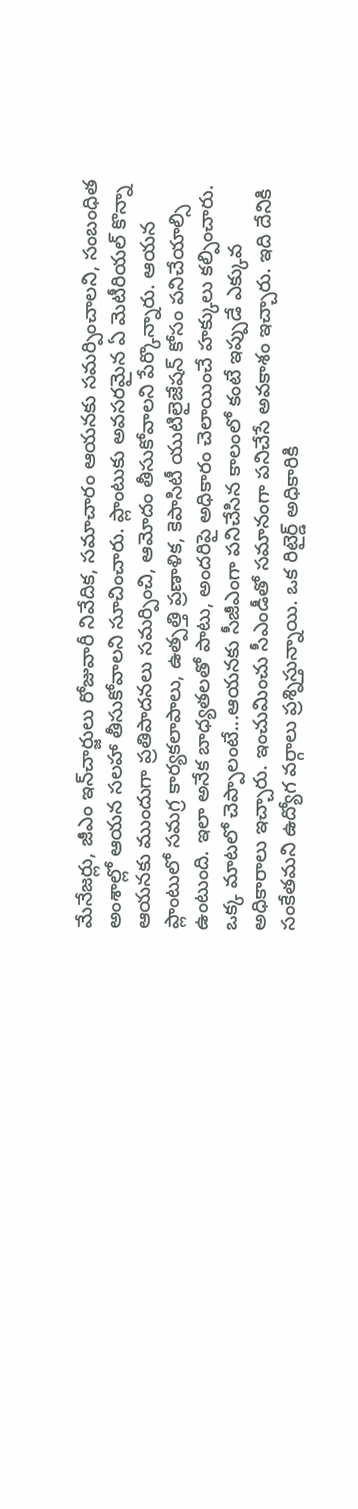మేనేజర్లు, జీఎం ఇన్‌చార్జులు రోజువారీ నివేదిక, సమాచారం ఆయనకు సమర్పించాలని, సంబంధిత అంశాల్లో ఆయన సలహా తీసుకోవాలని సూచించారు. ప్లాంటుకు అవసరమైన ఏ మెటీరియల్‌ కొన్నా ఆయనకు ముందుగా ప్రతిపాదనలు సమర్పించి, ఆమోదం తీసుకోవాలని పేర్కొన్నారు. ఆయన ప్లాంటులో సమగ్ర కార్యకలాపాలు, ఉత్పత్తి ప్రణాళిక, కెపాసిటీ యుటిలైజేషన్‌ కోసం పనిచేయాల్సి ఉంటుంది. ఇలా అనేక బాధ్యతలతో పాటు, అందరిపై అధికారం చెలాయించే హక్కులు కల్పించారు. ఒక్క మాటలో చెప్పాలంటే...ఆయనకు సీజీఎంగా పనిచేసిన కాలంలో కంటే ఇప్పుడే ఎక్కువ అధికారాలు ఇచ్చారు. ఇంచుమించు సీఎండీతో సమానంగా పనిచేసే అవకాశం ఇచ్చారు. ఇది దేనికి సంకేతమని ఉద్యోగ వర్గాలు ప్రశ్నిస్తున్నాయి. ఒక రిటైర్డ్‌ అధికారికి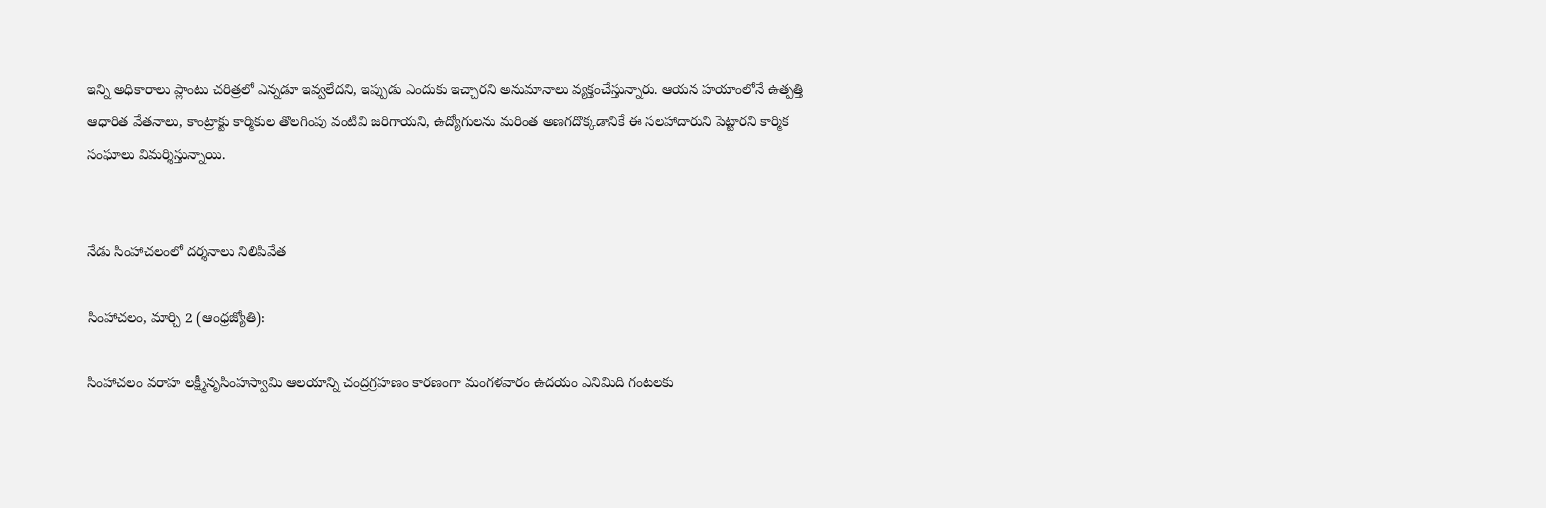ఇన్ని అధికారాలు ప్లాంటు చరిత్రలో ఎన్నడూ ఇవ్వలేదని, ఇప్పుడు ఎందుకు ఇచ్చారని అనుమానాలు వ్యక్తంచేస్తున్నారు. ఆయన హయాంలోనే ఉత్పత్తి ఆధారిత వేతనాలు, కాంట్రాక్టు కార్మికుల తొలగింపు వంటివి జరిగాయని, ఉద్యోగులను మరింత అణగదొక్కడానికే ఈ సలహాదారుని పెట్టారని కార్మిక సంఘాలు విమర్శిస్తున్నాయి.


నేడు సింహాచలంలో దర్శనాలు నిలిపివేత

సింహాచలం, మార్చి 2 (ఆంధ్రజ్యోతి):

సింహాచలం వరాహ లక్ష్మీనృసింహస్వామి ఆలయాన్ని చంద్రగ్రహణం కారణంగా మంగళవారం ఉదయం ఎనిమిది గంటలకు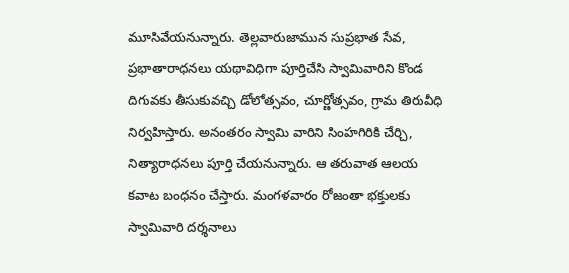మూసివేయనున్నారు. తెల్లవారుజామున సుప్రభాత సేవ, ప్రభాతారాధనలు యథావిధిగా పూర్తిచేసి స్వామివారిని కొండ దిగువకు తీసుకువచ్చి డోలోత్సవం, చూర్ణోత్సవం, గ్రామ తిరువీధి నిర్వహిస్తారు. అనంతరం స్వామి వారిని సింహగిరికి చేర్చి, నిత్యారాధనలు పూర్తి చేయనున్నారు. ఆ తరువాత ఆలయ కవాట బంధనం చేస్తారు. మంగళవారం రోజంతా భక్తులకు స్వామివారి దర్శనాలు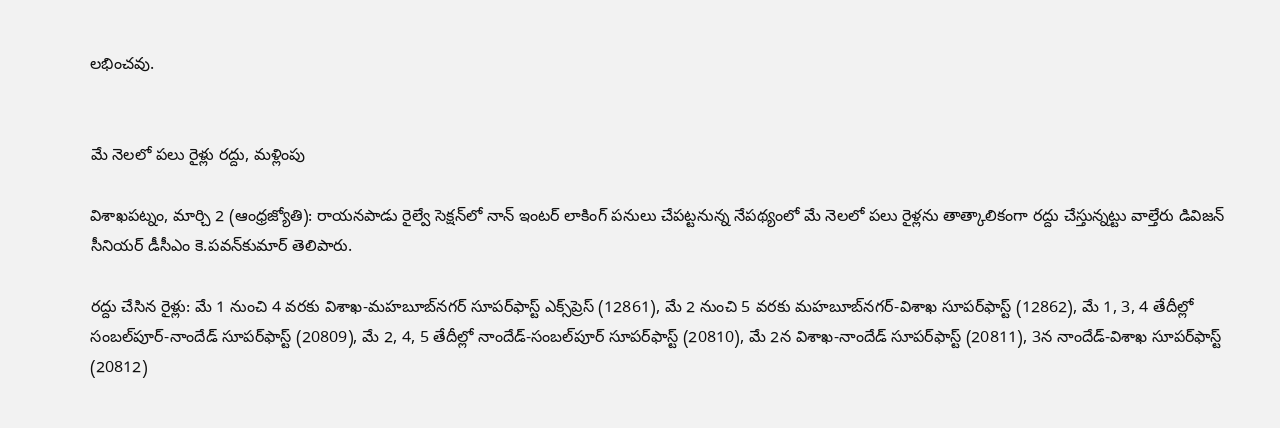లభించవు.


మే నెలలో పలు రైళ్లు రద్దు, మళ్లింపు

విశాఖపట్నం, మార్చి 2 (ఆంధ్రజ్యోతి): రాయనపాడు రైల్వే సెక్షన్‌లో నాన్‌ ఇంటర్‌ లాకింగ్‌ పనులు చేపట్టనున్న నేపథ్యంలో మే నెలలో పలు రైళ్లను తాత్కాలికంగా రద్దు చేస్తున్నట్టు వాల్తేరు డివిజన్‌ సీనియర్‌ డీసీఎం కె.పవన్‌కుమార్‌ తెలిపారు.

రద్దు చేసిన రైళ్లు: మే 1 నుంచి 4 వరకు విశాఖ-మహబూబ్‌నగర్‌ సూపర్‌ఫాస్ట్‌ ఎక్స్‌ప్రెస్‌ (12861), మే 2 నుంచి 5 వరకు మహబూబ్‌నగర్‌-విశాఖ సూపర్‌ఫాస్ట్‌ (12862), మే 1, 3, 4 తేదీల్లో సంబల్‌పూర్‌-నాందేడ్‌ సూపర్‌ఫాస్ట్‌ (20809), మే 2, 4, 5 తేదీల్లో నాందేడ్‌-సంబల్‌పూర్‌ సూపర్‌ఫాస్ట్‌ (20810), మే 2న విశాఖ-నాందేడ్‌ సూపర్‌ఫాస్ట్‌ (20811), 3న నాందేడ్‌-విశాఖ సూపర్‌ఫాస్ట్‌ (20812)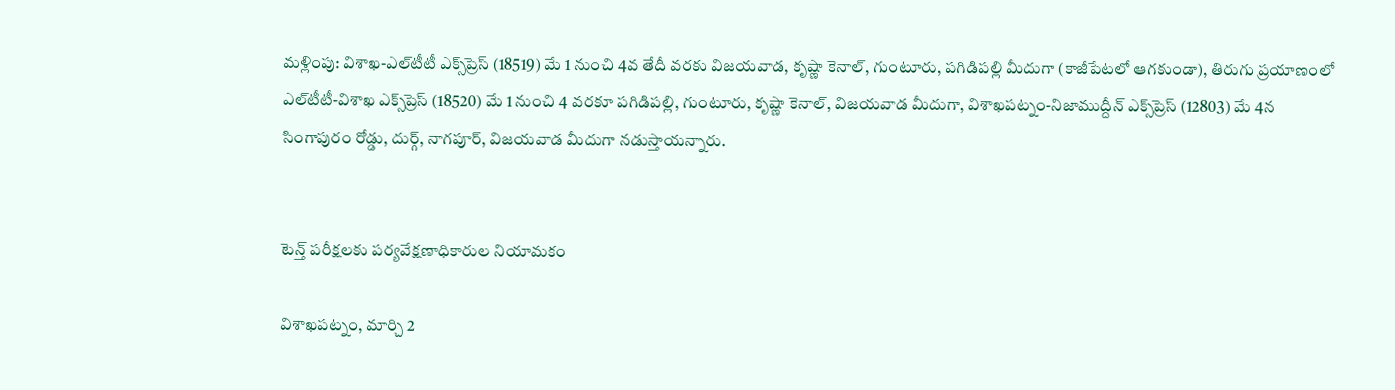మళ్లింపు: విశాఖ-ఎల్‌టీటీ ఎక్స్‌ప్రెస్‌ (18519) మే 1 నుంచి 4వ తేదీ వరకు విజయవాడ, కృష్ణా కెనాల్‌, గుంటూరు, పగిడిపల్లి మీదుగా (కాజీపేటలో ఆగకుండా), తిరుగు ప్రయాణంలో ఎల్‌టీటీ-విశాఖ ఎక్స్‌ప్రెస్‌ (18520) మే 1 నుంచి 4 వరకూ పగిడిపల్లి, గుంటూరు, కృష్ణా కెనాల్‌, విజయవాడ మీదుగా, విశాఖపట్నం-నిజాముద్దీన్‌ ఎక్స్‌ప్రెస్‌ (12803) మే 4న సింగాపురం రోడ్డు, దుర్గ్‌, నాగపూర్‌, విజయవాడ మీదుగా నడుస్తాయన్నారు.


టెన్త్‌ పరీక్షలకు పర్యవేక్షణాధికారుల నియామకం

విశాఖపట్నం, మార్చి 2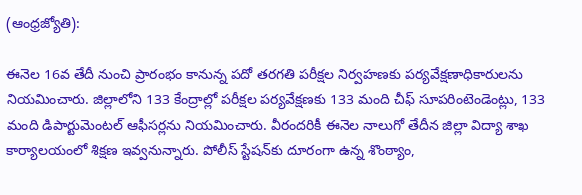(ఆంధ్రజ్యోతి):

ఈనెల 16వ తేదీ నుంచి ప్రారంభం కానున్న పదో తరగతి పరీక్షల నిర్వహణకు పర్యవేక్షణాధికారులను నియమించారు. జిల్లాలోని 133 కేంద్రాల్లో పరీక్షల పర్యవేక్షణకు 133 మంది చీఫ్‌ సూపరింటెండెంట్లు, 133 మంది డిపార్టుమెంటల్‌ ఆఫీసర్లను నియమించారు. వీరందరికీ ఈనెల నాలుగో తేదీన జిల్లా విద్యా శాఖ కార్యాలయంలో శిక్షణ ఇవ్వనున్నారు. పోలీస్‌ స్టేషన్‌కు దూరంగా ఉన్న శొంఠ్యాం,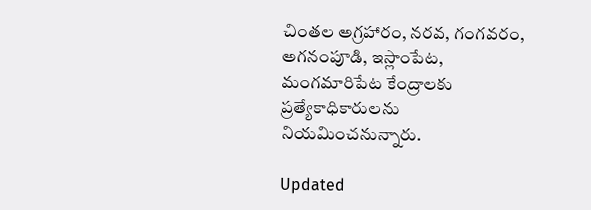చింతల అగ్రహారం, నరవ, గంగవరం, అగనంపూడి, ఇస్లాంపేట, మంగమారిపేట కేంద్రాలకు ప్రత్యేకాధికారులను నియమించనున్నారు.

Updated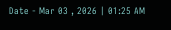Date - Mar 03 , 2026 | 01:25 AM